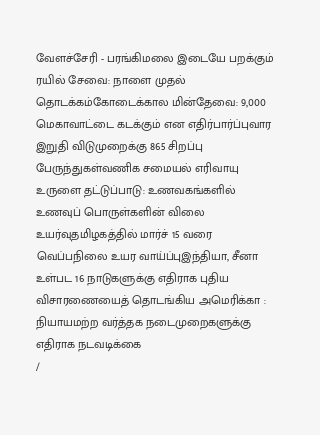வேளச்சேரி - பரங்கிமலை இடையே பறக்கும் ரயில் சேவை: நாளை முதல் தொடக்கம்கோடைக்கால மின்தேவை: 9,000 மெகாவாட்டை கடக்கும் என எதிர்பார்ப்புவார இறுதி விடுமுறைக்கு 865 சிறப்பு பேருந்துகள்வணிக சமையல் எரிவாயு உருளை தட்டுப்பாடு: உணவகங்களில் உணவுப் பொருள்களின் விலை உயர்வுதமிழகத்தில் மார்ச் 15 வரை வெப்பநிலை உயர வாய்ப்புஇந்தியா, சீனா உள்பட 16 நாடுகளுக்கு எதிராக புதிய விசாரணையைத் தொடங்கிய அமெரிக்கா : நியாயமற்ற வர்த்தக நடைமுறைகளுக்கு எதிராக நடவடிக்கை
/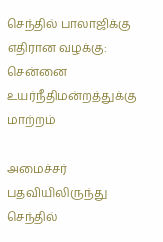செந்தில் பாலாஜிக்கு எதிரான வழக்கு: சென்னை உயர்நீதிமன்றத்துக்கு மாற்றம்

அமைச்சர் பதவியிலிருந்து செந்தில்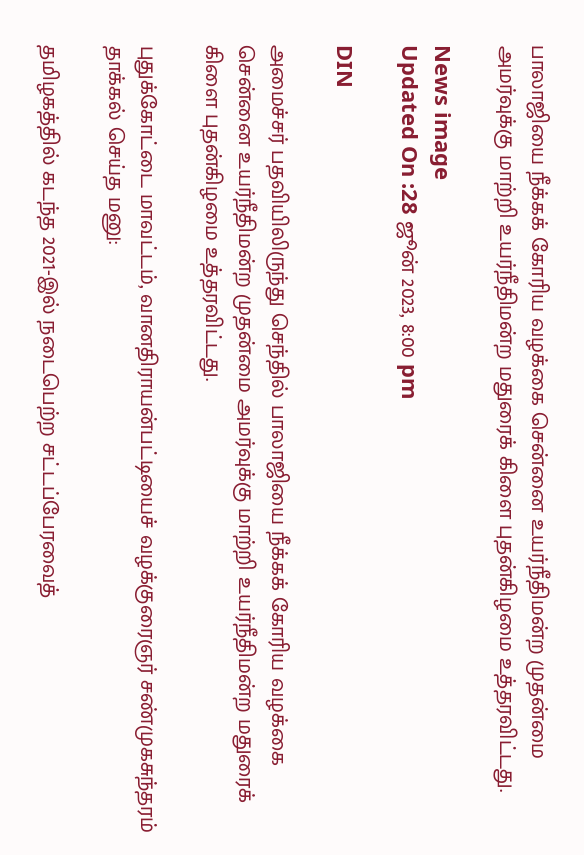பாலாஜியை நீக்கக் கோரிய வழக்கை சென்னை உயர்நீதிமன்ற முதன்மை அமர்வுக்கு மாற்றி உயர்நீதிமன்ற மதுரைக் கிளை புதன்கிழமை உத்தரவிட்டது.

News image
Updated On :28 ஜூன் 2023, 8:00 pm

DIN

அமைச்சர் பதவியிலிருந்து செந்தில் பாலாஜியை நீக்கக் கோரிய வழக்கை சென்னை உயர்நீதிமன்ற முதன்மை அமர்வுக்கு மாற்றி உயர்நீதிமன்ற மதுரைக் கிளை புதன்கிழமை உத்தரவிட்டது.

புதுக்கோட்டை மாவட்டம், வானதிராயன்பட்டியைச் வழக்குரைஞர் சண்முகசுந்தரம் தாக்கல் செய்த மனு:

தமிழகத்தில் கடந்த 2021-இல் நடைபெற்ற சட்டப்பேரவைத்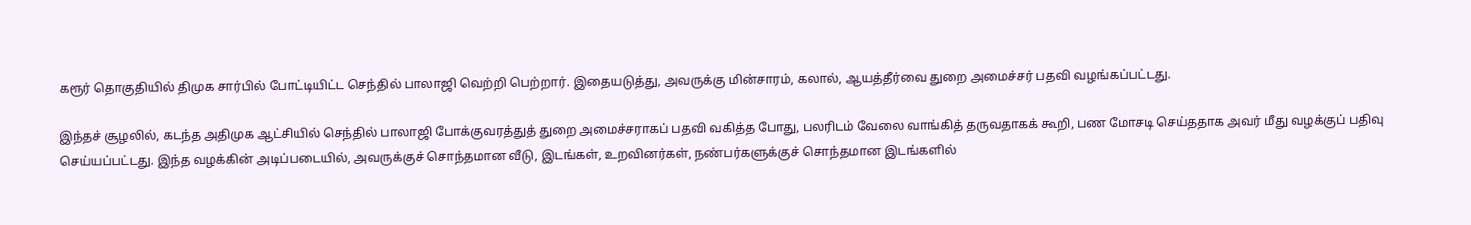கரூர் தொகுதியில் திமுக சார்பில் போட்டியிட்ட செந்தில் பாலாஜி வெற்றி பெற்றார். இதையடுத்து, அவருக்கு மின்சாரம், கலால், ஆயத்தீர்வை துறை அமைச்சர் பதவி வழங்கப்பட்டது.

இந்தச் சூழலில், கடந்த அதிமுக ஆட்சியில் செந்தில் பாலாஜி போக்குவரத்துத் துறை அமைச்சராகப் பதவி வகித்த போது, பலரிடம் வேலை வாங்கித் தருவதாகக் கூறி, பண மோசடி செய்ததாக அவர் மீது வழக்குப் பதிவு செய்யப்பட்டது. இந்த வழக்கின் அடிப்படையில், அவருக்குச் சொந்தமான வீடு, இடங்கள், உறவினர்கள், நண்பர்களுக்குச் சொந்தமான இடங்களில்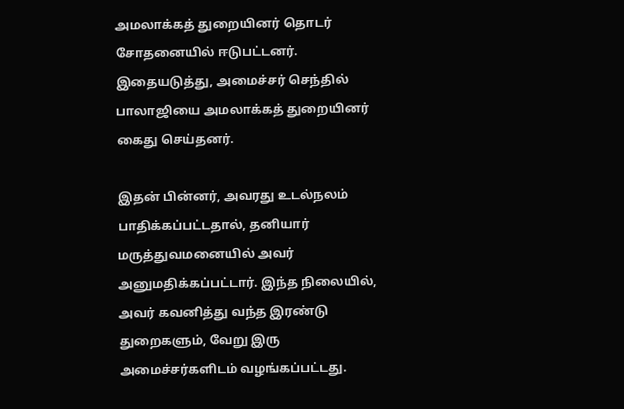அமலாக்கத் துறையினர் தொடர் சோதனையில் ஈடுபட்டனர். இதையடுத்து, அமைச்சர் செந்தில் பாலாஜியை அமலாக்கத் துறையினர் கைது செய்தனர்.

இதன் பின்னர், அவரது உடல்நலம் பாதிக்கப்பட்டதால், தனியார் மருத்துவமனையில் அவர் அனுமதிக்கப்பட்டார். இந்த நிலையில், அவர் கவனித்து வந்த இரண்டு துறைகளும், வேறு இரு அமைச்சர்களிடம் வழங்கப்பட்டது.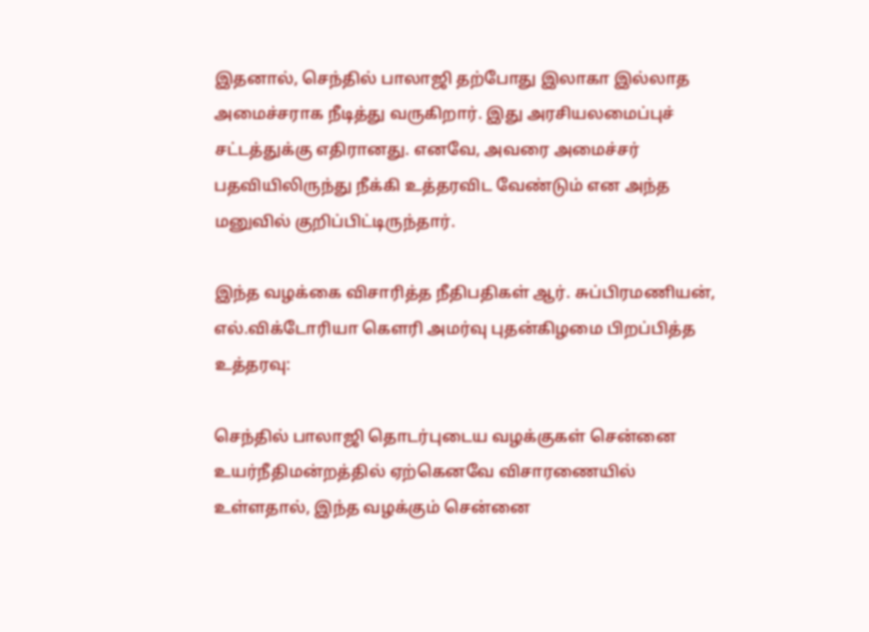இதனால், செந்தில் பாலாஜி தற்போது இலாகா இல்லாத அமைச்சராக நீடித்து வருகிறார். இது அரசியலமைப்புச் சட்டத்துக்கு எதிரானது. எனவே, அவரை அமைச்சர் பதவியிலிருந்து நீக்கி உத்தரவிட வேண்டும் என அந்த மனுவில் குறிப்பிட்டிருந்தார்.

இந்த வழக்கை விசாரித்த நீதிபதிகள் ஆர். சுப்பிரமணியன், எல்.விக்டோரியா கௌரி அமர்வு புதன்கிழமை பிறப்பித்த உத்தரவு:

செந்தில் பாலாஜி தொடர்புடைய வழக்குகள் சென்னை உயர்நீதிமன்றத்தில் ஏற்கெனவே விசாரணையில் உள்ளதால், இந்த வழக்கும் சென்னை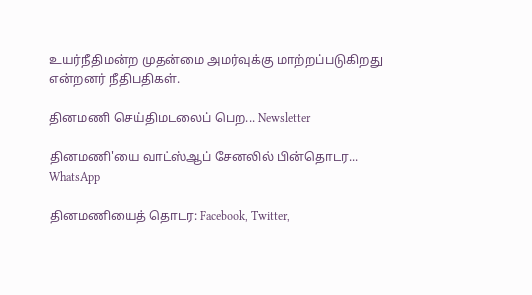உயர்நீதிமன்ற முதன்மை அமர்வுக்கு மாற்றப்படுகிறது என்றனர் நீதிபதிகள்.

தினமணி செய்திமடலைப் பெற... Newsletter

தினமணி'யை வாட்ஸ்ஆப் சேனலில் பின்தொடர... WhatsApp

தினமணியைத் தொடர: Facebook, Twitter,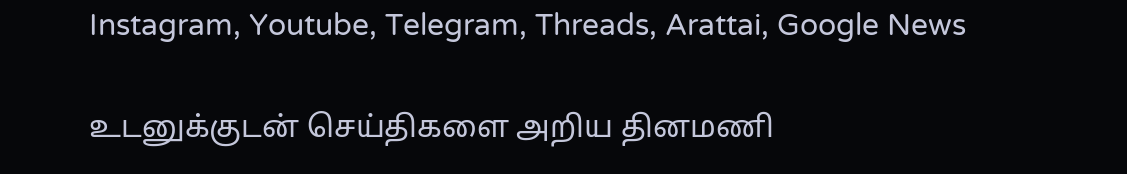Instagram, Youtube, Telegram, Threads, Arattai, Google News

உடனுக்குடன் செய்திகளை அறிய தினமணி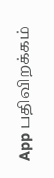App பதிவிறக்கம்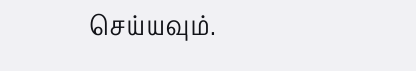செய்யவும்.